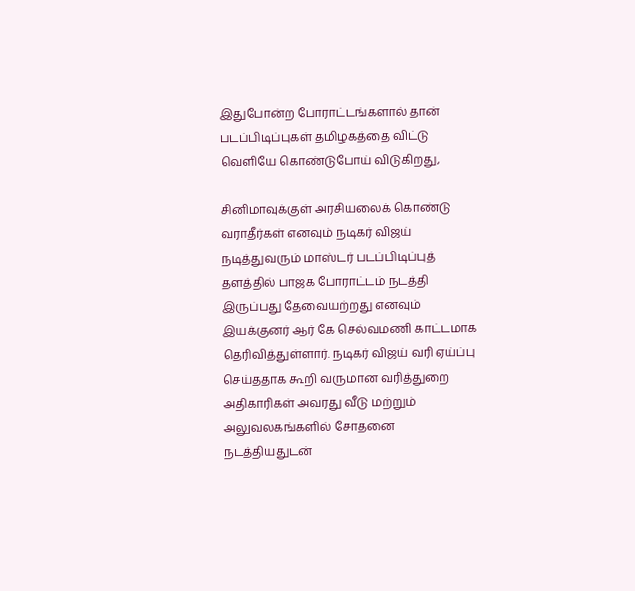இதுபோன்ற போராட்டங்களால் தான் படப்பிடிப்புகள் தமிழகத்தை விட்டு வெளியே கொண்டுபோய் விடுகிறது,

சினிமாவுக்குள் அரசியலைக் கொண்டு வராதீர்கள் எனவும் நடிகர் விஜய் நடித்துவரும் மாஸ்டர் படப்பிடிப்புத் தளத்தில் பாஜக போராட்டம் நடத்தி இருப்பது தேவையற்றது எனவும் இயக்குனர் ஆர் கே செல்வமணி காட்டமாக தெரிவித்துள்ளார். நடிகர் விஜய் வரி ஏய்ப்பு செய்ததாக கூறி வருமான வரித்துறை அதிகாரிகள் அவரது வீடு மற்றும் அலுவலகங்களில் சோதனை நடத்தியதுடன்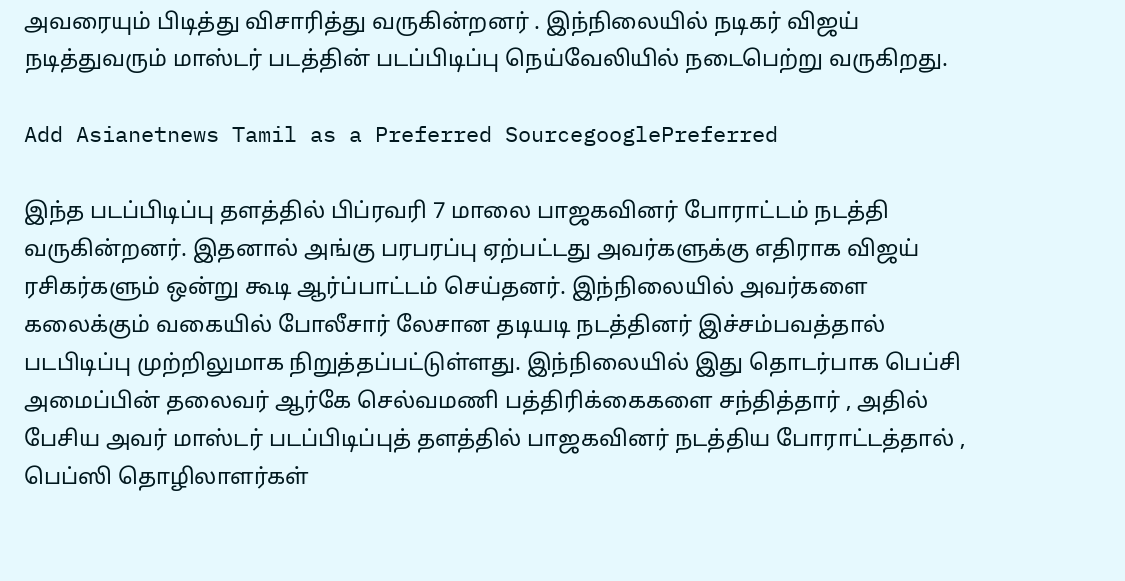அவரையும் பிடித்து விசாரித்து வருகின்றனர் . இந்நிலையில் நடிகர் விஜய் நடித்துவரும் மாஸ்டர் படத்தின் படப்பிடிப்பு நெய்வேலியில் நடைபெற்று வருகிறது.

Add Asianetnews Tamil as a Preferred SourcegooglePreferred

இந்த படப்பிடிப்பு தளத்தில் பிப்ரவரி 7 மாலை பாஜகவினர் போராட்டம் நடத்தி வருகின்றனர். இதனால் அங்கு பரபரப்பு ஏற்பட்டது அவர்களுக்கு எதிராக விஜய் ரசிகர்களும் ஒன்று கூடி ஆர்ப்பாட்டம் செய்தனர். இந்நிலையில் அவர்களை கலைக்கும் வகையில் போலீசார் லேசான தடியடி நடத்தினர் இச்சம்பவத்தால் படபிடிப்பு முற்றிலுமாக நிறுத்தப்பட்டுள்ளது. இந்நிலையில் இது தொடர்பாக பெப்சி அமைப்பின் தலைவர் ஆர்கே செல்வமணி பத்திரிக்கைகளை சந்தித்தார் , அதில் பேசிய அவர் மாஸ்டர் படப்பிடிப்புத் தளத்தில் பாஜகவினர் நடத்திய போராட்டத்தால் , பெப்ஸி தொழிலாளர்கள்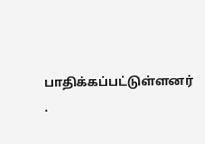பாதிக்கப்பட்டுள்ளனர் .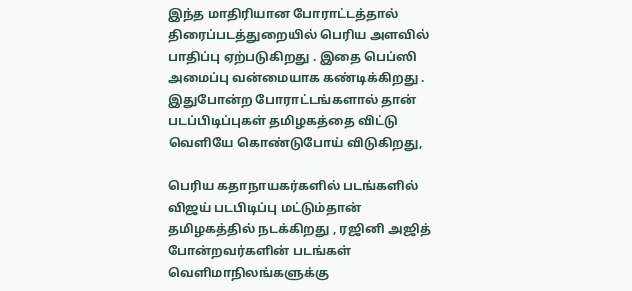இந்த மாதிரியான போராட்டத்தால் திரைப்படத்துறையில் பெரிய அளவில் பாதிப்பு ஏற்படுகிறது . இதை பெப்ஸி அமைப்பு வன்மையாக கண்டிக்கிறது . இதுபோன்ற போராட்டங்களால் தான் படப்பிடிப்புகள் தமிழகத்தை விட்டு வெளியே கொண்டுபோய் விடுகிறது,

பெரிய கதாநாயகர்களில் படங்களில் விஜய் படபிடிப்பு மட்டும்தான் தமிழகத்தில் நடக்கிறது , ரஜினி அஜித் போன்றவர்களின் படங்கள் வெளிமாநிலங்களுக்கு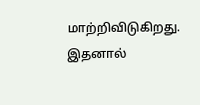மாற்றிவிடுகிறது. இதனால்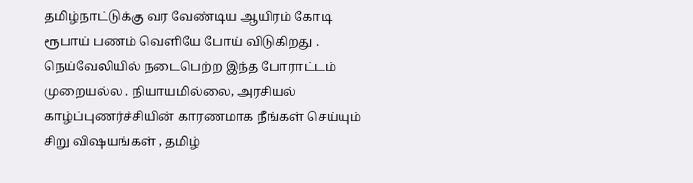தமிழ்நாட்டுக்கு வர வேண்டிய ஆயிரம் கோடி ரூபாய் பணம் வெளியே போய் விடுகிறது . நெய்வேலியில் நடைபெற்ற இந்த போராட்டம் முறையல்ல . நியாயமில்லை, அரசியல் காழ்ப்புணர்ச்சியின் காரணமாக நீங்கள் செய்யும் சிறு விஷயங்கள் , தமிழ்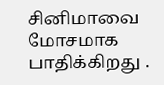சினிமாவை மோசமாக பாதிக்கிறது .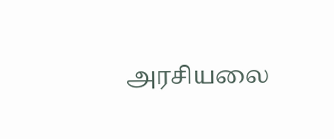அரசியலை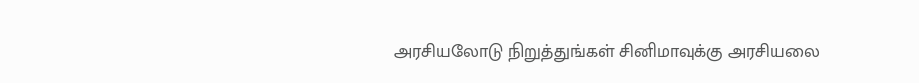அரசியலோடு நிறுத்துங்கள் சினிமாவுக்கு அரசியலை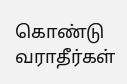கொண்டு வராதீர்கள்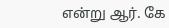என்று ஆர். கே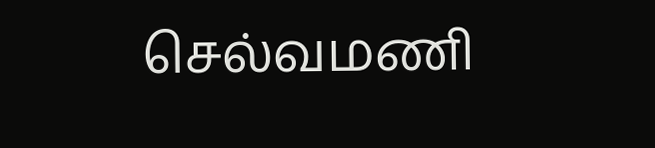செல்வமணி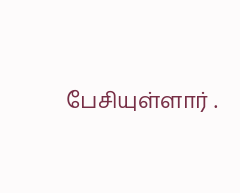பேசியுள்ளார் .